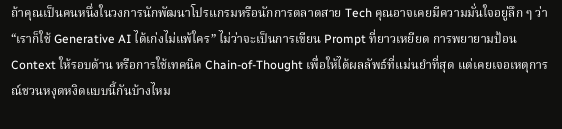ถ้าคุณเป็นคนหนึ่งในวงการนักพัฒนาโปรแกรมหรือนักการตลาดสาย Tech คุณอาจเคยมีความมั่นใจอยู่ลึก ๆ ว่า “เราก็ใช้ Generative AI ได้เก่งไม่แพ้ใคร” ไม่ว่าจะเป็นการเขียน Prompt ที่ยาวเหยียด การพยายามป้อน Context ให้รอบด้าน หรือการใช้เทคนิค Chain-of-Thought เพื่อให้ได้ผลลัพธ์ที่แม่นยำที่สุด แต่เคยเจอเหตุการณ์ชวนหงุดหงิดแบบนี้กันบ้างไหม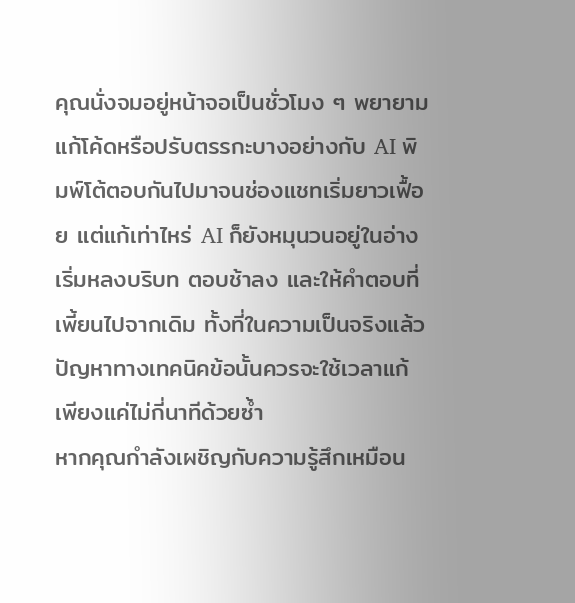คุณนั่งจมอยู่หน้าจอเป็นชั่วโมง ๆ พยายามแก้โค้ดหรือปรับตรรกะบางอย่างกับ AI พิมพ์โต้ตอบกันไปมาจนช่องแชทเริ่มยาวเฟื้อย แต่แก้เท่าไหร่ AI ก็ยังหมุนวนอยู่ในอ่าง เริ่มหลงบริบท ตอบช้าลง และให้คำตอบที่เพี้ยนไปจากเดิม ทั้งที่ในความเป็นจริงแล้ว ปัญหาทางเทคนิคข้อนั้นควรจะใช้เวลาแก้เพียงแค่ไม่กี่นาทีด้วยซ้ำ
หากคุณกำลังเผชิญกับความรู้สึกเหมือน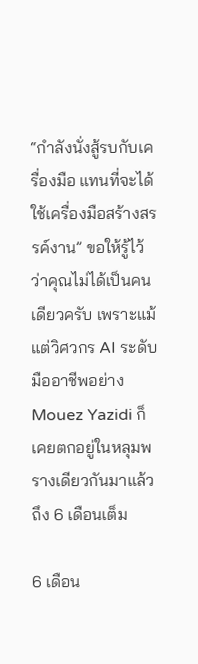“กำลังนั่งสู้รบกับเครื่องมือ แทนที่จะได้ใช้เครื่องมือสร้างสรรค์งาน” ขอให้รู้ไว้ว่าคุณไม่ได้เป็นคนเดียวครับ เพราะแม้แต่วิศวกร AI ระดับมืออาชีพอย่าง Mouez Yazidi ก็เคยตกอยู่ในหลุมพรางเดียวกันมาแล้วถึง 6 เดือนเต็ม

6 เดือน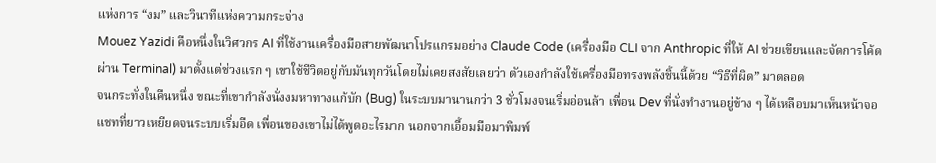แห่งการ “งม” และวินาทีแห่งความกระจ่าง
Mouez Yazidi คือหนึ่งในวิศวกร AI ที่ใช้งานเครื่องมือสายพัฒนาโปรแกรมอย่าง Claude Code (เครื่องมือ CLI จาก Anthropic ที่ให้ AI ช่วยเขียนและจัดการโค้ดผ่าน Terminal) มาตั้งแต่ช่วงแรก ๆ เขาใช้ชีวิตอยู่กับมันทุกวันโดยไม่เคยสงสัยเลยว่า ตัวเองกำลังใช้เครื่องมือทรงพลังชิ้นนี้ด้วย “วิธีที่ผิด” มาตลอด
จนกระทั่งในคืนหนึ่ง ขณะที่เขากำลังนั่งงมหาทางแก้บัก (Bug) ในระบบมานานกว่า 3 ชั่วโมงจนเริ่มอ่อนล้า เพื่อน Dev ที่นั่งทำงานอยู่ข้าง ๆ ได้เหลือบมาเห็นหน้าจอแชทที่ยาวเหยียดจนระบบเริ่มอืด เพื่อนของเขาไม่ได้พูดอะไรมาก นอกจากเอื้อมมือมาพิมพ์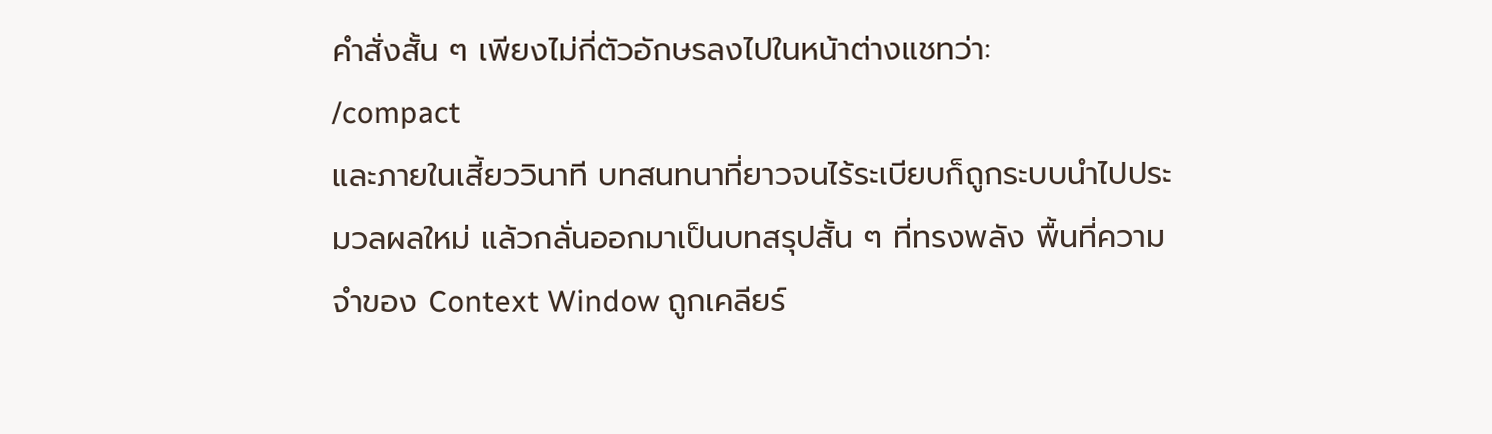คำสั่งสั้น ๆ เพียงไม่กี่ตัวอักษรลงไปในหน้าต่างแชทว่า:
/compact
และภายในเสี้ยววินาที บทสนทนาที่ยาวจนไร้ระเบียบก็ถูกระบบนำไปประมวลผลใหม่ แล้วกลั่นออกมาเป็นบทสรุปสั้น ๆ ที่ทรงพลัง พื้นที่ความจำของ Context Window ถูกเคลียร์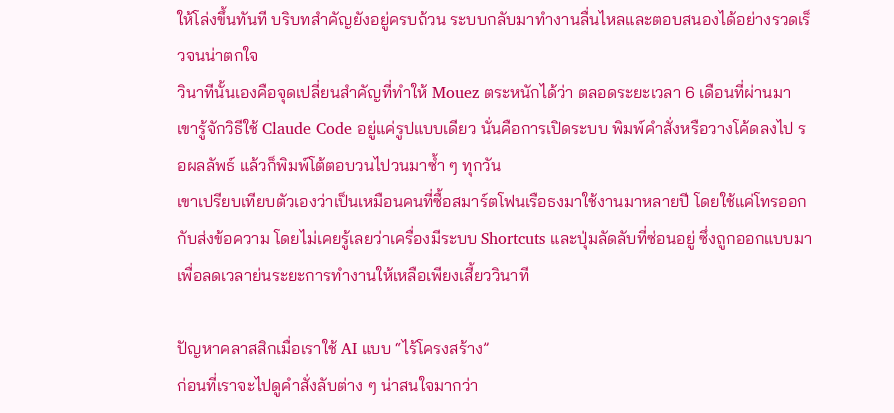ให้โล่งขึ้นทันที บริบทสำคัญยังอยู่ครบถ้วน ระบบกลับมาทำงานลื่นไหลและตอบสนองได้อย่างรวดเร็วจนน่าตกใจ
วินาทีนั้นเองคือจุดเปลี่ยนสำคัญที่ทำให้ Mouez ตระหนักได้ว่า ตลอดระยะเวลา 6 เดือนที่ผ่านมา เขารู้จักวิธีใช้ Claude Code อยู่แค่รูปแบบเดียว นั่นคือการเปิดระบบ พิมพ์คำสั่งหรือวางโค้ดลงไป รอผลลัพธ์ แล้วก็พิมพ์โต้ตอบวนไปวนมาซ้ำ ๆ ทุกวัน
เขาเปรียบเทียบตัวเองว่าเป็นเหมือนคนที่ซื้อสมาร์ตโฟนเรือธงมาใช้งานมาหลายปี โดยใช้แค่โทรออกกับส่งข้อความ โดยไม่เคยรู้เลยว่าเครื่องมีระบบ Shortcuts และปุ่มลัดลับที่ซ่อนอยู่ ซึ่งถูกออกแบบมาเพื่อลดเวลาย่นระยะการทำงานให้เหลือเพียงเสี้ยววินาที

ปัญหาคลาสสิกเมื่อเราใช้ AI แบบ “ไร้โครงสร้าง”
ก่อนที่เราจะไปดูคำสั่งลับต่าง ๆ น่าสนใจมากว่า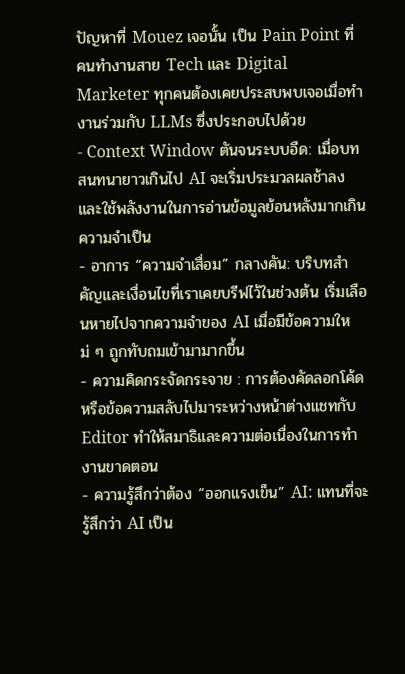ปัญหาที่ Mouez เจอนั้น เป็น Pain Point ที่คนทำงานสาย Tech และ Digital Marketer ทุกคนต้องเคยประสบพบเจอเมื่อทำงานร่วมกับ LLMs ซึ่งประกอบไปด้วย
- Context Window ตันจนระบบอืด: เมื่อบทสนทนายาวเกินไป AI จะเริ่มประมวลผลช้าลง และใช้พลังงานในการอ่านข้อมูลย้อนหลังมากเกินความจำเป็น
- อาการ “ความจำเสื่อม” กลางคัน: บริบทสำคัญและเงื่อนไขที่เราเคยบรีฟไว้ในช่วงต้น เริ่มเลือนหายไปจากความจำของ AI เมื่อมีข้อความใหม่ ๆ ถูกทับถมเข้ามามากขึ้น
- ความคิดกระจัดกระจาย : การต้องคัดลอกโค้ดหรือข้อความสลับไปมาระหว่างหน้าต่างแชทกับ Editor ทำให้สมาธิและความต่อเนื่องในการทำงานขาดตอน
- ความรู้สึกว่าต้อง “ออกแรงเข็น” AI: แทนที่จะรู้สึกว่า AI เป็น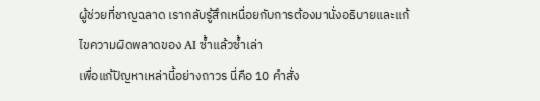ผู้ช่วยที่ชาญฉลาด เรากลับรู้สึกเหนื่อยกับการต้องมานั่งอธิบายและแก้ไขความผิดพลาดของ AI ซ้ำแล้วซ้ำเล่า
เพื่อแก้ปัญหาเหล่านี้อย่างถาวร นี่คือ 10 คำสั่ง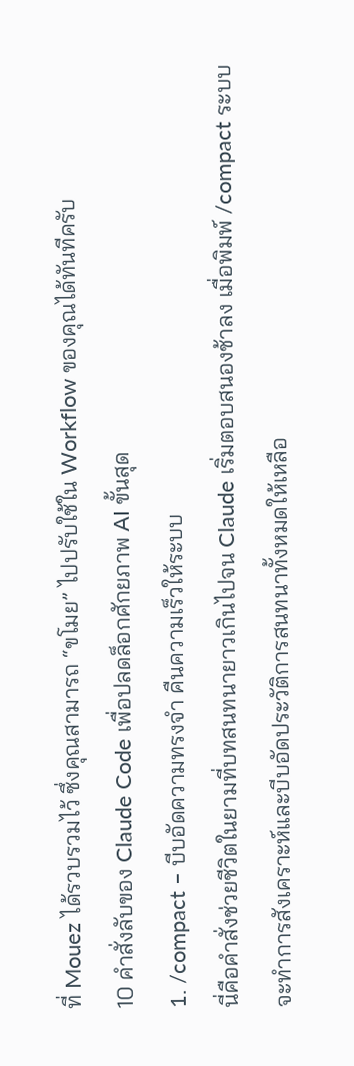ที่ Mouez ได้รวบรวมไว้ ซึ่งคุณสามารถ “ขโมย” ไปปรับใช้ใน Workflow ของคุณได้ทันทีครับ
10 คำสั่งลับของ Claude Code เพื่อปลดล็อกศักยภาพ AI ขั้นสุด
1. /compact – บีบอัดความทรงจำ คืนความเร็วให้ระบบ
นี่คือคำสั่งช่วยชีวิตในยามที่บทสนทนายาวเกินไปจน Claude เริ่มตอบสนองช้าลง เมื่อพิมพ์ /compact ระบบจะทำการสังเคราะห์และบีบอัดประวัติการสนทนาทั้งหมดให้เหลือ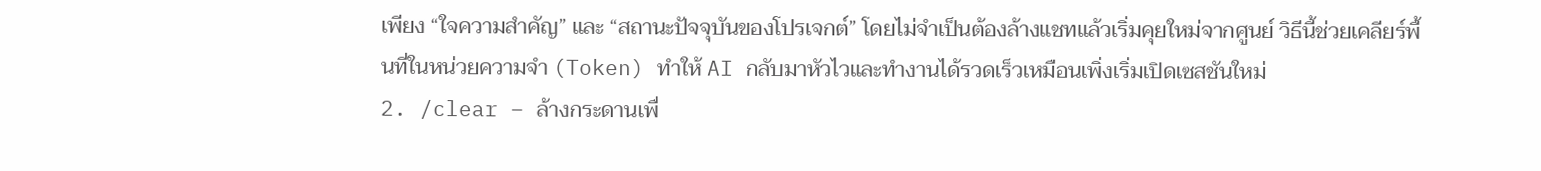เพียง “ใจความสำคัญ” และ “สถานะปัจจุบันของโปรเจกต์” โดยไม่จำเป็นต้องล้างแชทแล้วเริ่มคุยใหม่จากศูนย์ วิธีนี้ช่วยเคลียร์พื้นที่ในหน่วยความจำ (Token) ทำให้ AI กลับมาหัวไวและทำงานได้รวดเร็วเหมือนเพิ่งเริ่มเปิดเซสชันใหม่
2. /clear – ล้างกระดานเพื่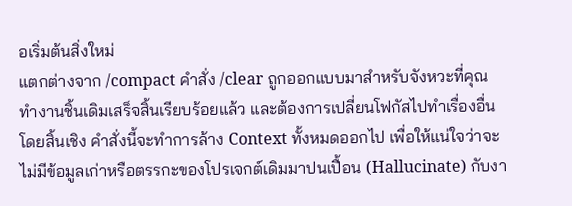อเริ่มต้นสิ่งใหม่
แตกต่างจาก /compact คำสั่ง /clear ถูกออกแบบมาสำหรับจังหวะที่คุณทำงานชิ้นเดิมเสร็จสิ้นเรียบร้อยแล้ว และต้องการเปลี่ยนโฟกัสไปทำเรื่องอื่นโดยสิ้นเชิง คำสั่งนี้จะทำการล้าง Context ทั้งหมดออกไป เพื่อให้แน่ใจว่าจะไม่มีข้อมูลเก่าหรือตรรกะของโปรเจกต์เดิมมาปนเปื้อน (Hallucinate) กับงา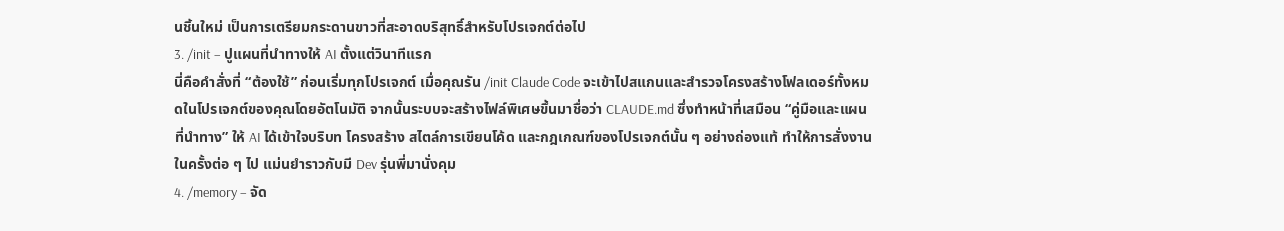นชิ้นใหม่ เป็นการเตรียมกระดานขาวที่สะอาดบริสุทธิ์สำหรับโปรเจกต์ต่อไป
3. /init – ปูแผนที่นำทางให้ AI ตั้งแต่วินาทีแรก
นี่คือคำสั่งที่ “ต้องใช้” ก่อนเริ่มทุกโปรเจกต์ เมื่อคุณรัน /init Claude Code จะเข้าไปสแกนและสำรวจโครงสร้างโฟลเดอร์ทั้งหมดในโปรเจกต์ของคุณโดยอัตโนมัติ จากนั้นระบบจะสร้างไฟล์พิเศษขึ้นมาชื่อว่า CLAUDE.md ซึ่งทำหน้าที่เสมือน “คู่มือและแผนที่นำทาง” ให้ AI ได้เข้าใจบริบท โครงสร้าง สไตล์การเขียนโค้ด และกฎเกณฑ์ของโปรเจกต์นั้น ๆ อย่างถ่องแท้ ทำให้การสั่งงานในครั้งต่อ ๆ ไป แม่นยำราวกับมี Dev รุ่นพี่มานั่งคุม
4. /memory – จัด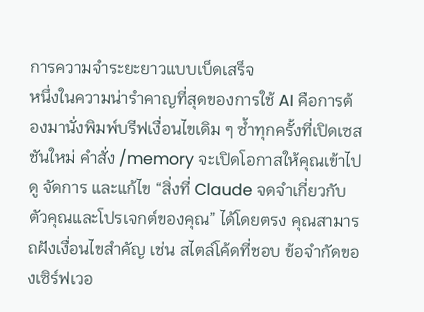การความจำระยะยาวแบบเบ็ดเสร็จ
หนึ่งในความน่ารำคาญที่สุดของการใช้ AI คือการต้องมานั่งพิมพ์บรีฟเงื่อนไขเดิม ๆ ซ้ำทุกครั้งที่เปิดเซสชันใหม่ คำสั่ง /memory จะเปิดโอกาสให้คุณเข้าไปดู จัดการ และแก้ไข “สิ่งที่ Claude จดจำเกี่ยวกับตัวคุณและโปรเจกต์ของคุณ” ได้โดยตรง คุณสามารถฝังเงื่อนไขสำคัญ เช่น สไตล์โค้ดที่ชอบ ข้อจำกัดของเซิร์ฟเวอ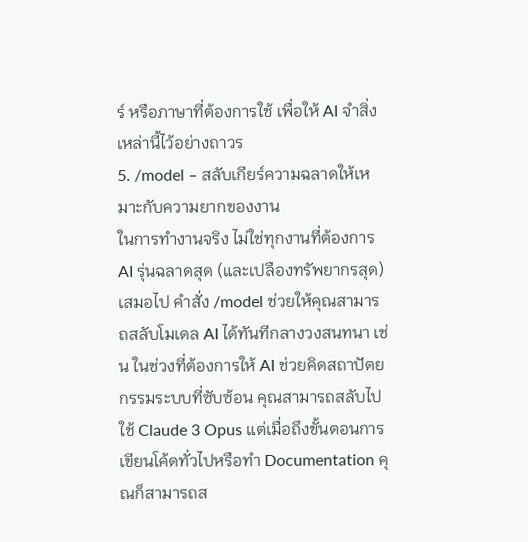ร์ หรือภาษาที่ต้องการใช้ เพื่อให้ AI จำสิ่งเหล่านี้ไว้อย่างถาวร
5. /model – สลับเกียร์ความฉลาดให้เหมาะกับความยากของงาน
ในการทำงานจริง ไม่ใช่ทุกงานที่ต้องการ AI รุ่นฉลาดสุด (และเปลืองทรัพยากรสุด) เสมอไป คำสั่ง /model ช่วยให้คุณสามารถสลับโมเดล AI ได้ทันทีกลางวงสนทนา เช่น ในช่วงที่ต้องการให้ AI ช่วยคิดสถาปัตยกรรมระบบที่ซับซ้อน คุณสามารถสลับไปใช้ Claude 3 Opus แต่เมื่อถึงขั้นตอนการเขียนโค้ดทั่วไปหรือทำ Documentation คุณก็สามารถส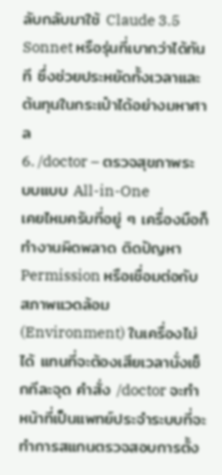ลับกลับมาใช้ Claude 3.5 Sonnet หรือรุ่นที่เบากว่าได้ทันที ซึ่งช่วยประหยัดทั้งเวลาและต้นทุนในกระเป๋าได้อย่างมหาศาล
6. /doctor – ตรวจสุขภาพระบบแบบ All-in-One
เคยไหมครับที่อยู่ ๆ เครื่องมือก็ทำงานผิดพลาด ติดปัญหา Permission หรือเชื่อมต่อกับสภาพแวดล้อม (Environment) ในเครื่องไม่ได้ แทนที่จะต้องเสียเวลานั่งเช็กทีละจุด คำสั่ง /doctor จะทำหน้าที่เป็นแพทย์ประจำระบบที่จะทำการสแกนตรวจสอบการตั้ง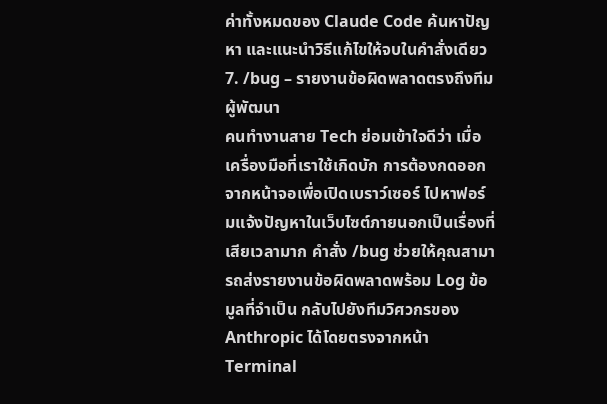ค่าทั้งหมดของ Claude Code ค้นหาปัญหา และแนะนำวิธีแก้ไขให้จบในคำสั่งเดียว
7. /bug – รายงานข้อผิดพลาดตรงถึงทีมผู้พัฒนา
คนทำงานสาย Tech ย่อมเข้าใจดีว่า เมื่อเครื่องมือที่เราใช้เกิดบัก การต้องกดออกจากหน้าจอเพื่อเปิดเบราว์เซอร์ ไปหาฟอร์มแจ้งปัญหาในเว็บไซต์ภายนอกเป็นเรื่องที่เสียเวลามาก คำสั่ง /bug ช่วยให้คุณสามารถส่งรายงานข้อผิดพลาดพร้อม Log ข้อมูลที่จำเป็น กลับไปยังทีมวิศวกรของ Anthropic ได้โดยตรงจากหน้า Terminal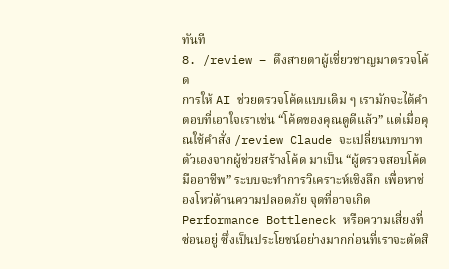ทันที
8. /review – ดึงสายตาผู้เชี่ยวชาญมาตรวจโค้ด
การให้ AI ช่วยตรวจโค้ดแบบเดิม ๆ เรามักจะได้คำตอบที่เอาใจเราเช่น “โค้ดของคุณดูดีแล้ว” แต่เมื่อคุณใช้คำสั่ง /review Claude จะเปลี่ยนบทบาทตัวเองจากผู้ช่วยสร้างโค้ด มาเป็น “ผู้ตรวจสอบโค้ดมืออาชีพ” ระบบจะทำการวิเคราะห์เชิงลึก เพื่อหาช่องโหว่ด้านความปลอดภัย จุดที่อาจเกิด Performance Bottleneck หรือความเสี่ยงที่ซ่อนอยู่ ซึ่งเป็นประโยชน์อย่างมากก่อนที่เราจะตัดสิ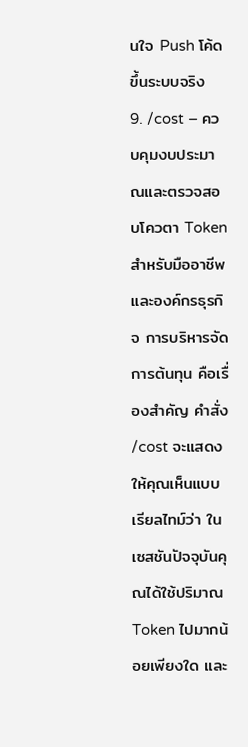นใจ Push โค้ดขึ้นระบบจริง
9. /cost – ควบคุมงบประมาณและตรวจสอบโควตา Token
สำหรับมืออาชีพและองค์กรธุรกิจ การบริหารจัดการต้นทุน คือเรื่องสำคัญ คำสั่ง /cost จะแสดงให้คุณเห็นแบบเรียลไทม์ว่า ในเซสชันปัจจุบันคุณได้ใช้ปริมาณ Token ไปมากน้อยเพียงใด และ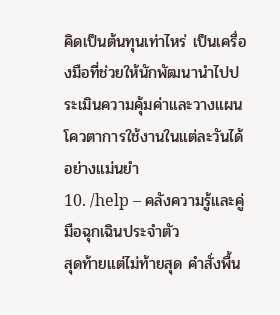คิดเป็นต้นทุนเท่าไหร่ เป็นเครื่องมือที่ช่วยให้นักพัฒนานำไปประเมินความคุ้มค่าและวางแผนโควตาการใช้งานในแต่ละวันได้อย่างแม่นยำ
10. /help – คลังความรู้และคู่มือฉุกเฉินประจำตัว
สุดท้ายแต่ไม่ท้ายสุด คำสั่งพื้น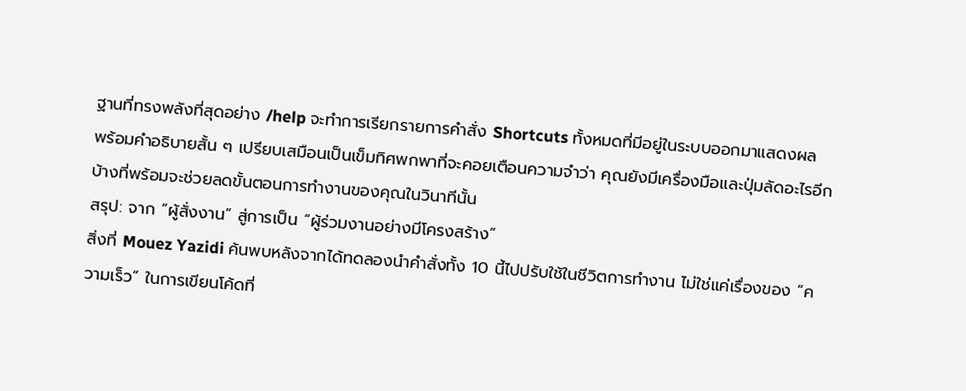ฐานที่ทรงพลังที่สุดอย่าง /help จะทำการเรียกรายการคำสั่ง Shortcuts ทั้งหมดที่มีอยู่ในระบบออกมาแสดงผล พร้อมคำอธิบายสั้น ๆ เปรียบเสมือนเป็นเข็มทิศพกพาที่จะคอยเตือนความจำว่า คุณยังมีเครื่องมือและปุ่มลัดอะไรอีกบ้างที่พร้อมจะช่วยลดขั้นตอนการทำงานของคุณในวินาทีนั้น
สรุป: จาก “ผู้สั่งงาน” สู่การเป็น “ผู้ร่วมงานอย่างมีโครงสร้าง”
สิ่งที่ Mouez Yazidi ค้นพบหลังจากได้ทดลองนำคำสั่งทั้ง 10 นี้ไปปรับใช้ในชีวิตการทำงาน ไม่ใช่แค่เรื่องของ “ความเร็ว” ในการเขียนโค้ดที่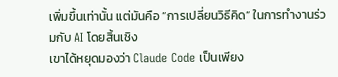เพิ่มขึ้นเท่านั้น แต่มันคือ “การเปลี่ยนวิธีคิด” ในการทำงานร่วมกับ AI โดยสิ้นเชิง
เขาได้หยุดมองว่า Claude Code เป็นเพียง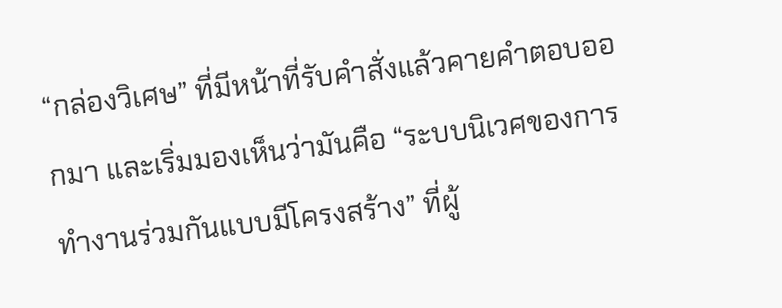“กล่องวิเศษ” ที่มีหน้าที่รับคำสั่งแล้วคายคำตอบออกมา และเริ่มมองเห็นว่ามันคือ “ระบบนิเวศของการทำงานร่วมกันแบบมีโครงสร้าง” ที่ผู้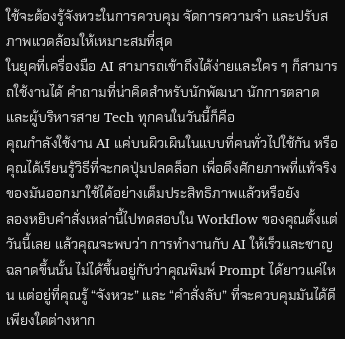ใช้จะต้องรู้จังหวะในการควบคุม จัดการความจำ และปรับสภาพแวดล้อมให้เหมาะสมที่สุด
ในยุคที่เครื่องมือ AI สามารถเข้าถึงได้ง่ายและใคร ๆ ก็สามารถใช้งานได้ คำถามที่น่าคิดสำหรับนักพัฒนา นักการตลาด และผู้บริหารสาย Tech ทุกคนในวันนี้ก็คือ
คุณกำลังใช้งาน AI แค่บนผิวเผินในแบบที่คนทั่วไปใช้กัน หรือคุณได้เรียนรู้วิธีที่จะกดปุ่มปลดล็อก เพื่อดึงศักยภาพที่แท้จริงของมันออกมาใช้ได้อย่างเต็มประสิทธิภาพแล้วหรือยัง
ลองหยิบคำสั่งเหล่านี้ไปทดสอบใน Workflow ของคุณตั้งแต่วันนี้เลย แล้วคุณจะพบว่า การทำงานกับ AI ให้เร็วและชาญฉลาดขึ้นนั้น ไม่ได้ขึ้นอยู่กับว่าคุณพิมพ์ Prompt ได้ยาวแค่ไหน แต่อยู่ที่คุณรู้ “จังหวะ” และ “คำสั่งลับ” ที่จะควบคุมมันได้ดีเพียงใดต่างหาก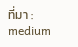ที่มา : medium